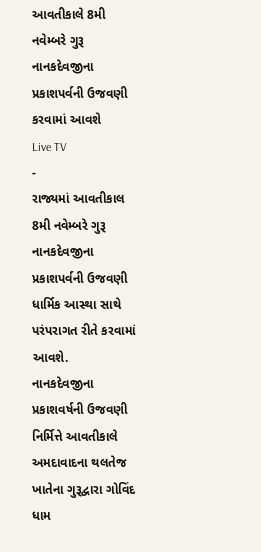આવતીકાલે 8મી નવેમ્બરે ગુરૂ નાનકદેવજીના પ્રકાશપર્વની ઉજવણી કરવામાં આવશે
Live TV
-
રાજ્યમાં આવતીકાલ 8મી નવેમ્બરે ગુરૂ નાનકદેવજીના પ્રકાશપર્વની ઉજવણી ધાર્મિક આસ્થા સાથે પરંપરાગત રીતે કરવામાં આવશે.
નાનકદેવજીના પ્રકાશવર્ષની ઉજવણી નિર્મિત્તે આવતીકાલે અમદાવાદના થલતેજ ખાતેના ગુરૂદ્વારા ગોવિંદ ધામ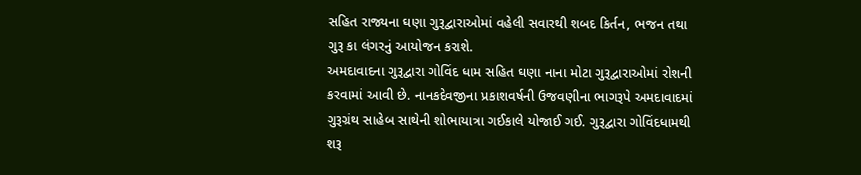સહિત રાજ્યના ઘણા ગુરૂદ્વારાઓમાં વહેલી સવારથી શબદ કિર્તન, ભજન તથા ગુરૂ કા લંગરનું આયોજન કરાશે.
અમદાવાદના ગુરૂદ્વારા ગોવિંદ ધામ સહિત ઘણા નાના મોટા ગુરૂદ્વારાઓમાં રોશની કરવામાં આવી છે. નાનકદેવજીના પ્રકાશવર્ષની ઉજવણીના ભાગરૂપે અમદાવાદમાં ગુરૂગ્રંથ સાહેબ સાથેની શોભાયાત્રા ગઈકાલે યોજાઈ ગઈ. ગુરૂદ્વારા ગોવિંદધામથી શરૂ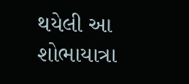થયેલી આ શોભાયાત્રા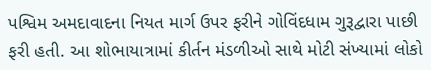પશ્વિમ અમદાવાદના નિયત માર્ગ ઉપર ફરીને ગોવિંદધામ ગુરૂદ્વારા પાછી ફરી હતી. આ શોભાયાત્રામાં કીર્તન મંડળીઓ સાથે મોટી સંખ્યામાં લોકો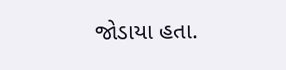જોડાયા હતા.